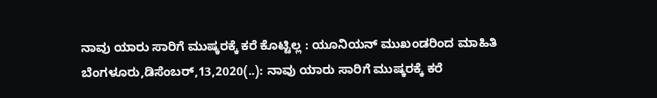ನಾವು ಯಾರು ಸಾರಿಗೆ ಮುಷ್ಕರಕ್ಕೆ ಕರೆ ಕೊಟ್ಟಿಲ್ಲ : ಯೂನಿಯನ್ ಮುಖಂಡರಿಂದ ಮಾಹಿತಿ ಬೆಂಗಳೂರು,ಡಿಸೆಂಬರ್,13,2020(..): ನಾವು ಯಾರು ಸಾರಿಗೆ ಮುಷ್ಕರಕ್ಕೆ ಕರೆ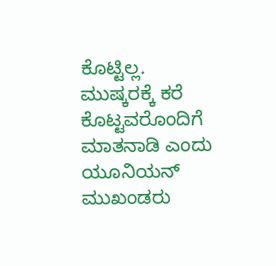ಕೊಟ್ಟಿಲ್ಲ. ಮುಷ್ಕರಕ್ಕೆ ಕರೆ ಕೊಟ್ಟವರೊಂದಿಗೆ ಮಾತನಾಡಿ ಎಂದು ಯೂನಿಯನ್ ಮುಖಂಡರು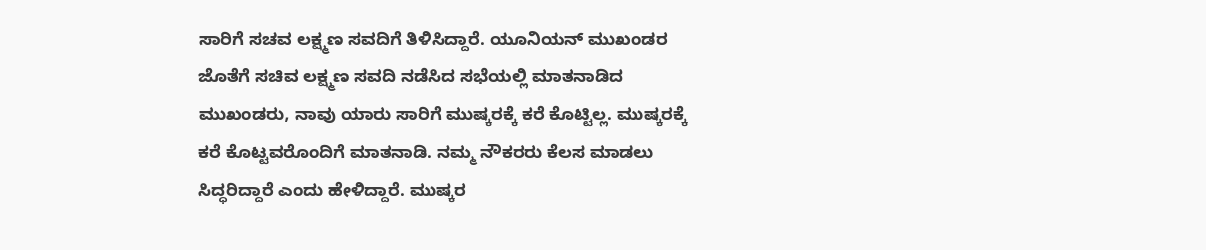ಸಾರಿಗೆ ಸಚವ ಲಕ್ಷ್ಮಣ ಸವದಿಗೆ ತಿಳಿಸಿದ್ದಾರೆ. ಯೂನಿಯನ್ ಮುಖಂಡರ ಜೊತೆಗೆ ಸಚಿವ ಲಕ್ಷ್ಮಣ ಸವದಿ ನಡೆಸಿದ ಸಭೆಯಲ್ಲಿ ಮಾತನಾಡಿದ ಮುಖಂಡರು, ನಾವು ಯಾರು ಸಾರಿಗೆ ಮುಷ್ಕರಕ್ಕೆ ಕರೆ ಕೊಟ್ಟಿಲ್ಲ. ಮುಷ್ಕರಕ್ಕೆ ಕರೆ ಕೊಟ್ಟವರೊಂದಿಗೆ ಮಾತನಾಡಿ. ನಮ್ಮ ನೌಕರರು ಕೆಲಸ ಮಾಡಲು ಸಿದ್ಧರಿದ್ದಾರೆ ಎಂದು ಹೇಳಿದ್ದಾರೆ. ಮುಷ್ಕರ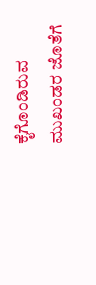ಕೈಗೊಂಡಿರುವ ಮುಖಂಡರ ಜೊತೆಗೆ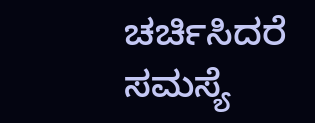ಚರ್ಚಿಸಿದರೆ ಸಮಸ್ಯೆ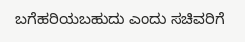ಬಗೆಹರಿಯಬಹುದು ಎಂದು ಸಚಿವರಿಗೆ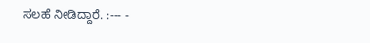ಸಲಹೆ ನೀಡಿದ್ದಾರೆ. :--- -